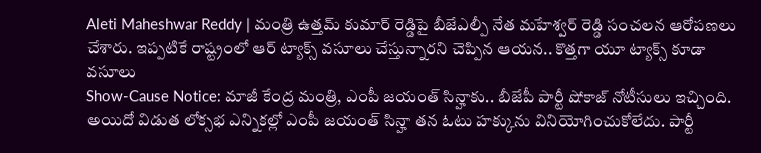Aleti Maheshwar Reddy | మంత్రి ఉత్తమ్ కుమార్ రెడ్డిపై బీజేఎల్పీ నేత మహేశ్వర్ రెడ్డి సంచలన ఆరోపణలు చేశారు. ఇప్పటికే రాష్ట్రంలో ఆర్ ట్యాక్స్ వసూలు చేస్తున్నారని చెప్పిన ఆయన.. కొత్తగా యూ ట్యాక్స్ కూడా వసూలు
Show-Cause Notice: మాజీ కేంద్ర మంత్రి, ఎంపీ జయంత్ సిన్హాకు.. బీజేపీ పార్టీ షోకాజ్ నోటీసులు ఇచ్చింది. అయిదో విడుత లోక్సభ ఎన్నికల్లో ఎంపీ జయంత్ సిన్హా తన ఓటు హక్కును వినియోగించుకోలేదు. పార్టీ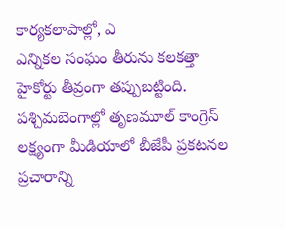కార్యకలాపాల్లో, ఎ
ఎన్నికల సంఘం తీరును కలకత్తా హైకోర్టు తీవ్రంగా తప్పుబట్టింది. పశ్చిమబెంగాల్లో తృణమూల్ కాంగ్రెస్ లక్ష్యంగా మీడియాలో బీజేపీ ప్రకటనల ప్రచారాన్ని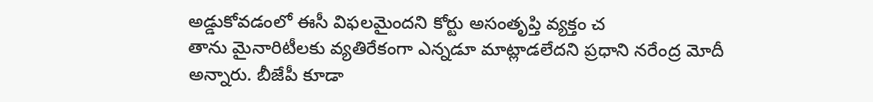అడ్డుకోవడంలో ఈసీ విఫలమైందని కోర్టు అసంతృప్తి వ్యక్తం చ
తాను మైనారిటీలకు వ్యతిరేకంగా ఎన్నడూ మాట్లాడలేదని ప్రధాని నరేంద్ర మోదీ అన్నారు. బీజేపీ కూడా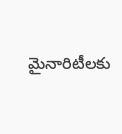మైనారిటీలకు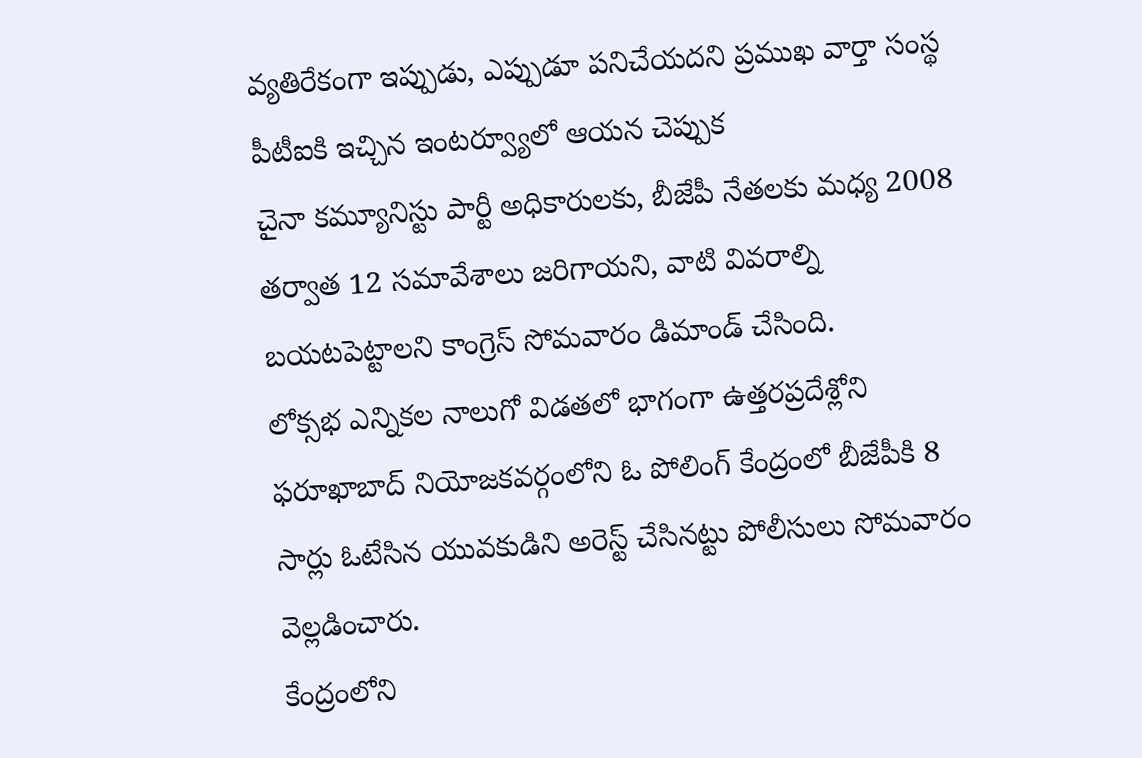వ్యతిరేకంగా ఇప్పుడు, ఎప్పుడూ పనిచేయదని ప్రముఖ వార్తా సంస్థ పీటీఐకి ఇచ్చిన ఇంటర్వ్యూలో ఆయన చెప్పుక
చైనా కమ్యూనిస్టు పార్టీ అధికారులకు, బీజేపీ నేతలకు మధ్య 2008 తర్వాత 12 సమావేశాలు జరిగాయని, వాటి వివరాల్ని బయటపెట్టాలని కాంగ్రెస్ సోమవారం డిమాండ్ చేసింది.
లోక్సభ ఎన్నికల నాలుగో విడతలో భాగంగా ఉత్తరప్రదేశ్లోని ఫరూఖాబాద్ నియోజకవర్గంలోని ఓ పోలింగ్ కేంద్రంలో బీజేపీకి 8 సార్లు ఓటేసిన యువకుడిని అరెస్ట్ చేసినట్టు పోలీసులు సోమవారం వెల్లడించారు.
కేంద్రంలోని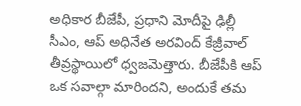అధికార బీజేపీ, ప్రధాని మోదీపై ఢిల్లీ సీఎం, ఆప్ అధినేత అరవింద్ కేజ్రీవాల్ తీవ్రస్థాయిలో ధ్వజమెత్తారు. బీజేపీకి ఆప్ ఒక సవాల్గా మారిందని, అందుకే తమ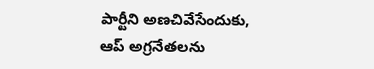పార్టీని అణచివేసేందుకు, ఆప్ అగ్రనేతలను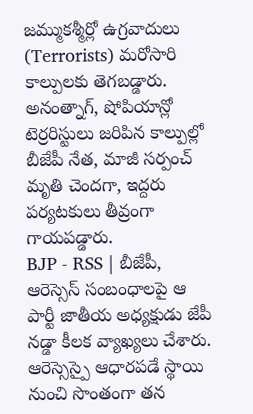జమ్ముకశ్మీర్లో ఉగ్రవాదులు (Terrorists) మరోసారి కాల్పులకు తెగబడ్డారు. అనంత్నాగ్, షోపియాన్లో టెర్రరిస్టులు జరిపిన కాల్పుల్లో బీజేపీ నేత, మాజీ సర్పంచ్ మృతి చెందగా, ఇద్దరు పర్యటకులు తీవ్రంగా గాయపడ్డారు.
BJP - RSS | బీజేపీ, ఆరెస్సెస్ సంబంధాలపై ఆ పార్టీ జాతీయ అధ్యక్షుడు జేపీ నడ్డా కీలక వ్యాఖ్యలు చేశారు. ఆరెస్సెస్పై ఆధారపడే స్థాయి నుంచి సొంతంగా తన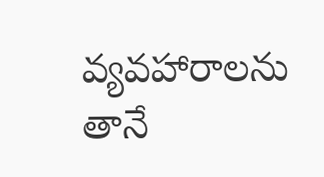వ్యవహారాలను తానే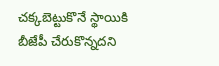చక్కబెట్టుకొనే స్థాయికి బీజేపీ చేరుకొన్నదని